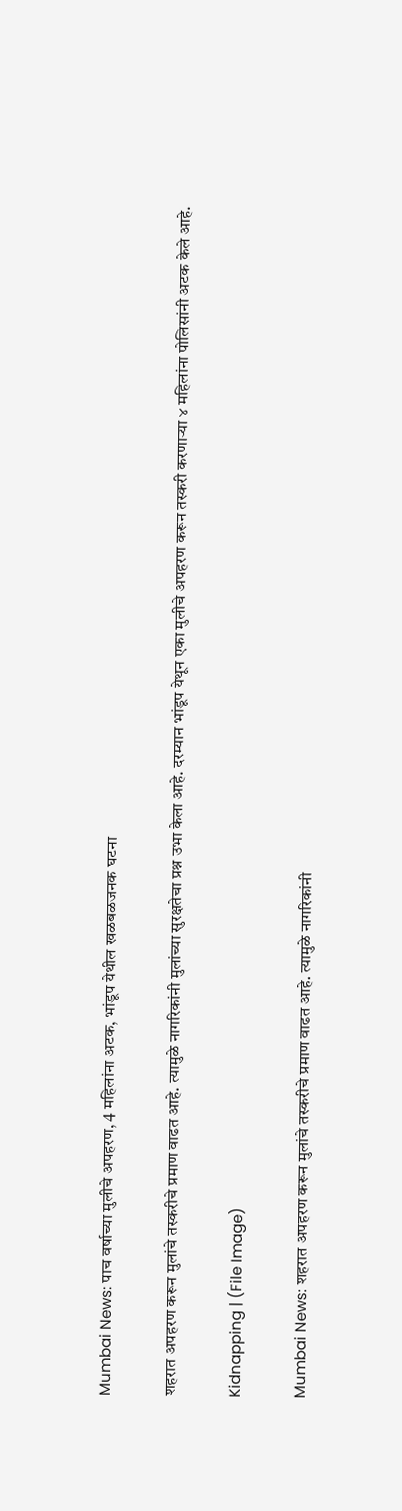Mumbai News: पाच वर्षाच्या मुलीचे अपहरण, 4 महिलांना अटक, भांडूप येथील खळबळजनक घटना

शहरात अपहरण करून मुलांचे तस्करीचे प्रमाण वाढत आहे. त्यामुळे नागरिकांनी मुलांच्या सुरक्षतेचा प्रश्न उभा केला आहे. दरम्यान भांडूप येथून एका मुलीचे अपहरण करून तस्करी करणाऱ्या ४ महिलांना पोलिसांनी अटक केले आहे.

Kidnapping | (File Image)

Mumbai News: शहरात अपहरण करून मुलांचे तस्करीचे प्रमाण वाढत आहे. त्यामुळे नागरिकांनी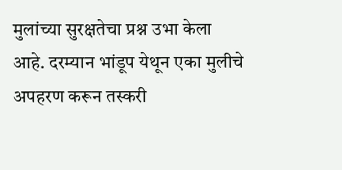मुलांच्या सुरक्षतेचा प्रश्न उभा केला आहे. दरम्यान भांडूप येथून एका मुलीचे अपहरण करून तस्करी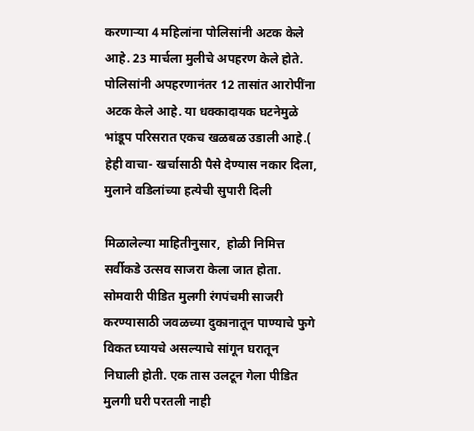करणाऱ्या 4 महिलांना पोलिसांनी अटक केले आहे. 23 मार्चला मुलीचे अपहरण केले होते. पोलिसांनी अपहरणानंतर 12 तासांत आरोपींना अटक केले आहे. या धक्कादायक घटनेमुळे भांडूप परिसरात एकच खळबळ उडाली आहे.( हेही वाचा- खर्चासाठी पैसे देण्यास नकार दिला, मुलाने वडिलांच्या हत्येची सुपारी दिली

मिळालेल्या माहितीनुसार,  होळी निमित्त सर्वीकडे उत्सव साजरा केला जात होता. सोमवारी पीडित मुलगी रंगपंचमी साजरी करण्यासाठी जवळच्या दुकानातून पाण्याचे फुगे विकत घ्यायचे असल्याचे सांगून घरातून निघाली होती. एक तास उलटून गेला पीडित मुलगी घरी परतली नाही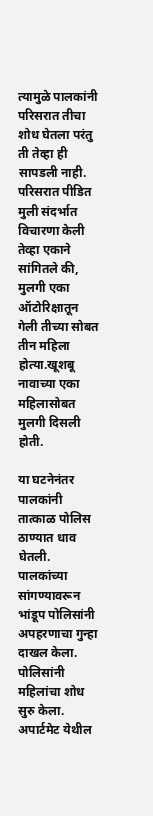त्यामुळे पालकांनी परिसरात तीचा शोध घेतला परंतु ती तेव्हा ही सापडली नाही. परिसरात पीडित मुली संदर्भात विचारणा केली तेव्हा एकाने सांगितले की, मुलगी एका ऑटोरिक्षातून गेली तीच्या सोबत तीन महिला होत्या.खूशबू नावाच्या एका महिलासोबत मुलगी दिसली होती.

या घटनेनंतर पालकांनी तात्काळ पोलिस ठाण्यात धाव घेतली. पालकांच्या सांगण्यावरून भांडूप पोलिसांनी अपहरणाचा गुन्हा दाखल केला. पोलिसांनी महिलांचा शोध सुरु केला. अपार्टमेट येथील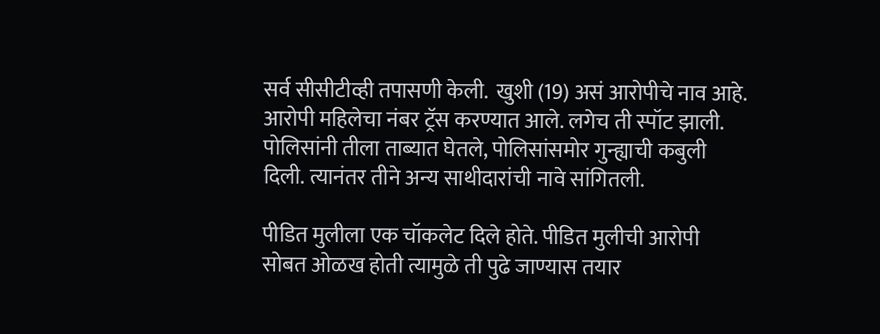सर्व सीसीटीव्ही तपासणी केली.  खुशी (19) असं आरोपीचे नाव आहे. आरोपी महिलेचा नंबर ट्रॅस करण्यात आले. लगेच ती स्पॉट झाली. पोलिसांनी तीला ताब्यात घेतले, पोलिसांसमोर गुन्ह्याची कबुली दिली. त्यानंतर तीने अन्य साथीदारांची नावे सांगितली.

पीडित मुलीला एक चॉकलेट दिले होते. पीडित मुलीची आरोपी सोबत ओळख होती त्यामुळे ती पुढे जाण्यास तयार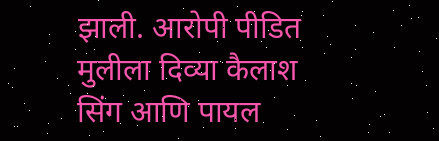झाली. आरोपी पीडित मुलीला दिव्या कैलाश सिंग आणि पायल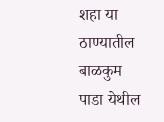शहा या ठाण्यातील बाळकुम पाडा येथील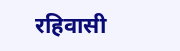रहिवासी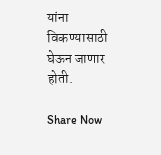यांना विकण्यासाठी घेऊन जाणार होती.

Share Now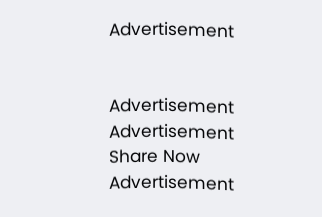Advertisement


Advertisement
Advertisement
Share Now
Advertisement